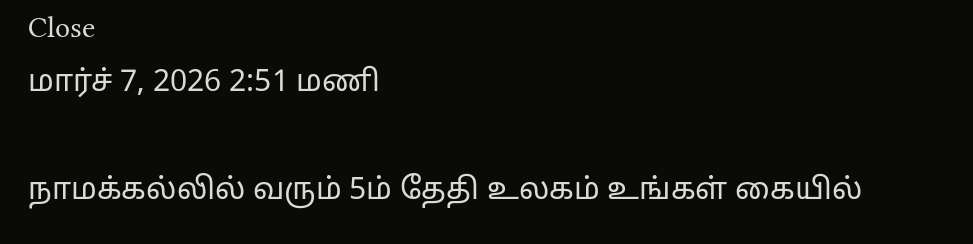Close
மார்ச் 7, 2026 2:51 மணி

நாமக்கல்லில் வரும் 5ம் தேதி உலகம் உங்கள் கையில்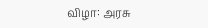விழா: அரசு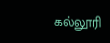கல்லூரி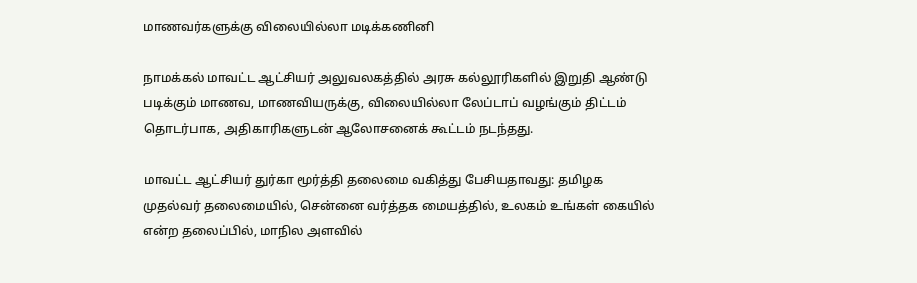மாணவர்களுக்கு விலையில்லா மடிக்கணினி

நாமக்கல் மாவட்ட ஆட்சியர் அலுவலகத்தில் அரசு கல்லூரிகளில் இறுதி ஆண்டு படிக்கும் மாணவ, மாணவியருக்கு, விலையில்லா லேப்டாப் வழங்கும் திட்டம் தொடர்பாக, அதிகாரிகளுடன் ஆலோசனைக் கூட்டம் நடந்தது.

மாவட்ட ஆட்சியர் துர்கா மூர்த்தி தலைமை வகித்து பேசியதாவது: தமிழக முதல்வர் தலைமையில், சென்னை வர்த்தக மையத்தில், உலகம் உங்கள் கையில் என்ற தலைப்பில், மாநில அளவில்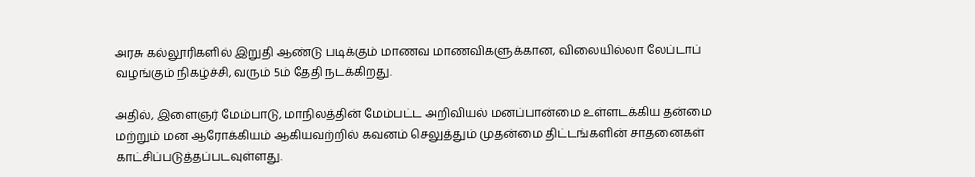அரசு கல்லூரிகளில் இறுதி ஆண்டு படிக்கும் மாணவ மாணவிகளுக்கான, விலையில்லா லேப்டாப் வழங்கும் நிகழ்ச்சி, வரும் 5ம் தேதி நடக்கிறது.

அதில், இளைஞர் மேம்பாடு, மாநிலத்தின் மேம்பட்ட அறிவியல் மனப்பான்மை உள்ளடக்கிய தன்மை மற்றும் மன ஆரோக்கியம் ஆகியவற்றில் கவனம் செலுத்தும் முதன்மை திட்டங்களின் சாதனைகள் காட்சிப்படுத்தப்படவுள்ளது.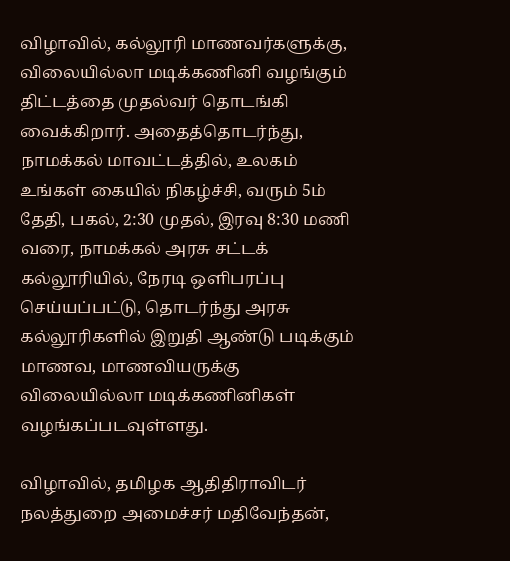விழாவில், கல்லூரி மாணவர்களுக்கு, விலையில்லா மடிக்கணினி வழங்கும் திட்டத்தை முதல்வர் தொடங்கி வைக்கிறார். அதைத்தொடர்ந்து, நாமக்கல் மாவட்டத்தில், உலகம் உங்கள் கையில் நிகழ்ச்சி, வரும் 5ம் தேதி, பகல், 2:30 முதல், இரவு 8:30 மணி வரை, நாமக்கல் அரசு சட்டக் கல்லூரியில், நேரடி ஒளிபரப்பு செய்யப்பட்டு, தொடர்ந்து அரசு கல்லூரிகளில் இறுதி ஆண்டு படிக்கும் மாணவ, மாணவியருக்கு விலையில்லா மடிக்கணினிகள் வழங்கப்படவுள்ளது.

விழாவில், தமிழக ஆதிதிராவிடர் நலத்துறை அமைச்சர் மதிவேந்தன்,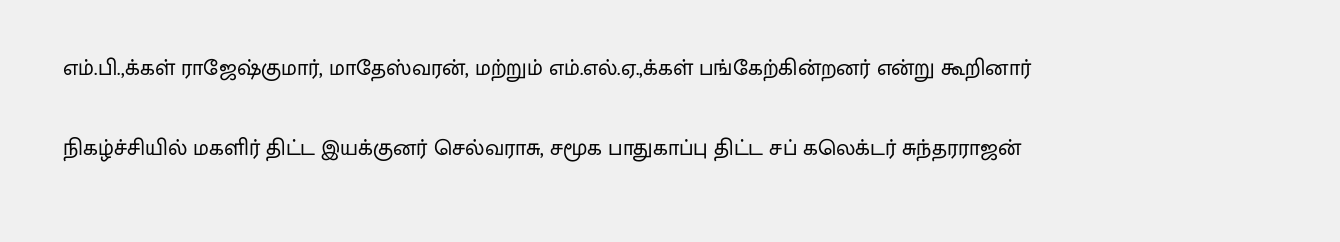எம்.பி.,க்கள் ராஜேஷ்குமார், மாதேஸ்வரன், மற்றும் எம்.எல்.ஏ.,க்கள் பங்கேற்கின்றனர் என்று கூறினார்

நிகழ்ச்சியில் மகளிர் திட்ட இயக்குனர் செல்வராசு, சமூக பாதுகாப்பு திட்ட சப் கலெக்டர் சுந்தரராஜன்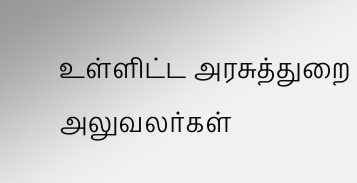உள்ளிட்ட அரசுத்துறை அலுவலர்கள்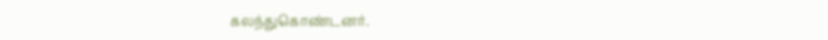கலந்துகொண்டனர்.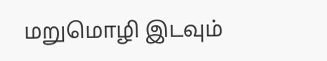மறுமொழி இடவும்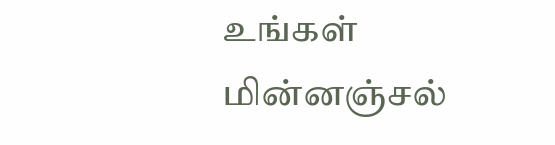உங்கள் மின்னஞ்சல்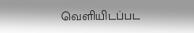வெளியிடப்பட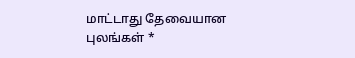மாட்டாது தேவையான புலங்கள் *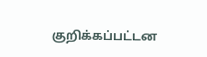குறிக்கப்பட்டன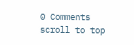0 Comments
scroll to top